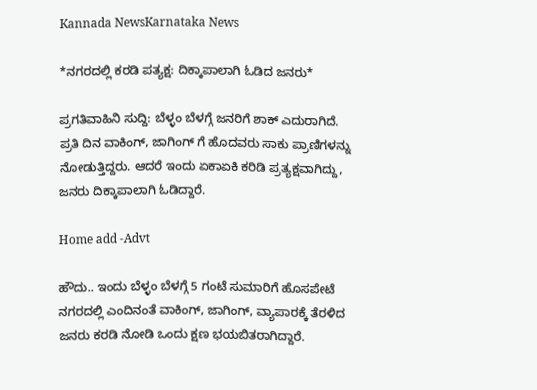Kannada NewsKarnataka News

*ನಗರದಲ್ಲಿ ಕರಡಿ ಪತ್ಯಕ್ಷ: ದಿಕ್ಕಾಪಾಲಾಗಿ ಓಡಿದ ಜನರು*

ಪ್ರಗತಿವಾಹಿನಿ ಸುದ್ದಿ: ಬೆಳ್ಳಂ ಬೆಳಗ್ಗೆ ಜನರಿಗೆ ಶಾಕ್ ಎದುರಾಗಿದೆ. ಪ್ರತಿ ದಿನ ವಾಕಿಂಗ್, ಜಾಗಿಂಗ್ ಗೆ ಹೊದವರು ಸಾಕು ಪ್ರಾಣಿಗಳನ್ನು ನೋಡುತ್ತಿದ್ದರು. ಆದರೆ ಇಂದು ಏಕಾಏಕಿ ಕರಿಡಿ ಪ್ರತ್ಯಕ್ಷವಾಗಿದ್ದು, ಜನರು ದಿಕ್ಕಾಪಾಲಾಗಿ ಓಡಿದ್ದಾರೆ.

Home add -Advt

ಹೌದು.. ಇಂದು ಬೆಳ್ಳಂ ಬೆಳಗ್ಗೆ 5 ಗಂಟೆ ಸುಮಾರಿಗೆ ಹೊಸಪೇಟೆ ನಗರದಲ್ಲಿ ಎಂದಿನಂತೆ ವಾಕಿಂಗ್, ಜಾಗಿಂಗ್, ವ್ಯಾಪಾರಕ್ಕೆ ತೆರಳಿದ ಜನರು ಕರಡಿ ನೋಡಿ ಒಂದು ಕ್ಷಣ ಭಯಬಿತರಾಗಿದ್ದಾರೆ.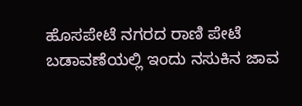ಹೊಸಪೇಟೆ ನಗರದ ರಾಣಿ ಪೇಟೆ ಬಡಾವಣೆಯಲ್ಲಿ ಇಂದು ನಸುಕಿನ ಜಾವ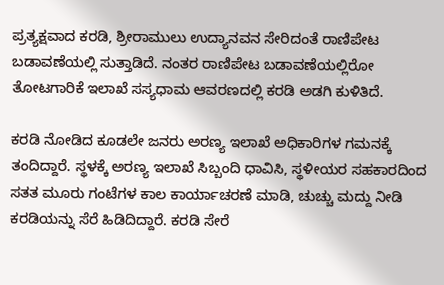ಪ್ರತ್ಯಕ್ಷವಾದ ಕರಡಿ, ಶ್ರೀರಾಮುಲು ಉದ್ಯಾನವನ ಸೇರಿದಂತೆ ರಾಣಿಪೇಟ ಬಡಾವಣೆಯಲ್ಲಿ ಸುತ್ತಾಡಿದೆ. ನಂತರ ರಾಣಿಪೇಟ ಬಡಾವಣೆಯಲ್ಲಿರೋ ತೋಟಗಾರಿಕೆ ಇಲಾಖೆ ಸಸ್ಯಧಾಮ ಆವರಣದಲ್ಲಿ ಕರಡಿ ಅಡಗಿ ಕುಳಿತಿದೆ.

ಕರಡಿ ನೋಡಿದ ಕೂಡಲೇ ಜನರು ಅರಣ್ಯ ಇಲಾಖೆ ಅಧಿಕಾರಿಗಳ ಗಮನಕ್ಕೆ ತಂದಿದ್ದಾರೆ. ಸ್ಥಳಕ್ಕೆ ಅರಣ್ಯ ಇಲಾಖೆ ಸಿಬ್ಬಂದಿ ಧಾವಿಸಿ, ಸ್ಥಳೀಯರ ಸಹಕಾರದಿಂದ ಸತತ ಮೂರು ಗಂಟೆಗಳ ಕಾಲ ಕಾರ್ಯಾಚರಣೆ ಮಾಡಿ, ಚುಚ್ಚು ಮದ್ದು ನೀಡಿ ಕರಡಿಯನ್ನು ಸೆರೆ ಹಿಡಿದಿದ್ದಾರೆ. ಕರಡಿ ಸೇರೆ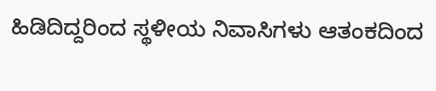ಹಿಡಿದಿದ್ದರಿಂದ ಸ್ಥಳೀಯ ನಿವಾಸಿಗಳು ಆತಂಕದಿಂದ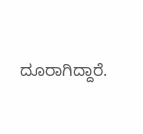ದೂರಾಗಿದ್ದಾರೆ.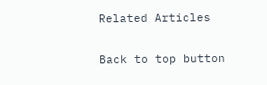Related Articles

Back to top button